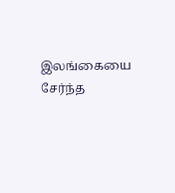இலங்கையை சேர்ந்த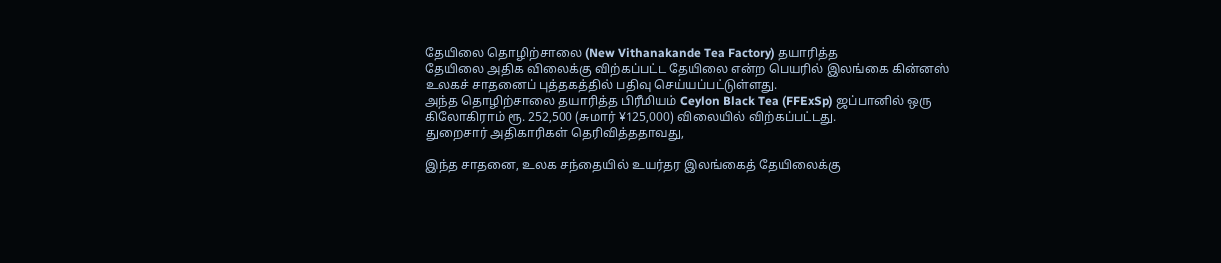தேயிலை தொழிற்சாலை (New Vithanakande Tea Factory) தயாரித்த
தேயிலை அதிக விலைக்கு விற்கப்பட்ட தேயிலை என்ற பெயரில் இலங்கை கின்னஸ் உலகச் சாதனைப் புத்தகத்தில் பதிவு செய்யப்பட்டுள்ளது.
அந்த தொழிற்சாலை தயாரித்த பிரீமியம் Ceylon Black Tea (FFExSp) ஜப்பானில் ஒரு கிலோகிராம் ரூ. 252,500 (சுமார் ¥125,000) விலையில் விற்கப்பட்டது.
துறைசார் அதிகாரிகள் தெரிவித்ததாவது,

இந்த சாதனை, உலக சந்தையில் உயர்தர இலங்கைத் தேயிலைக்கு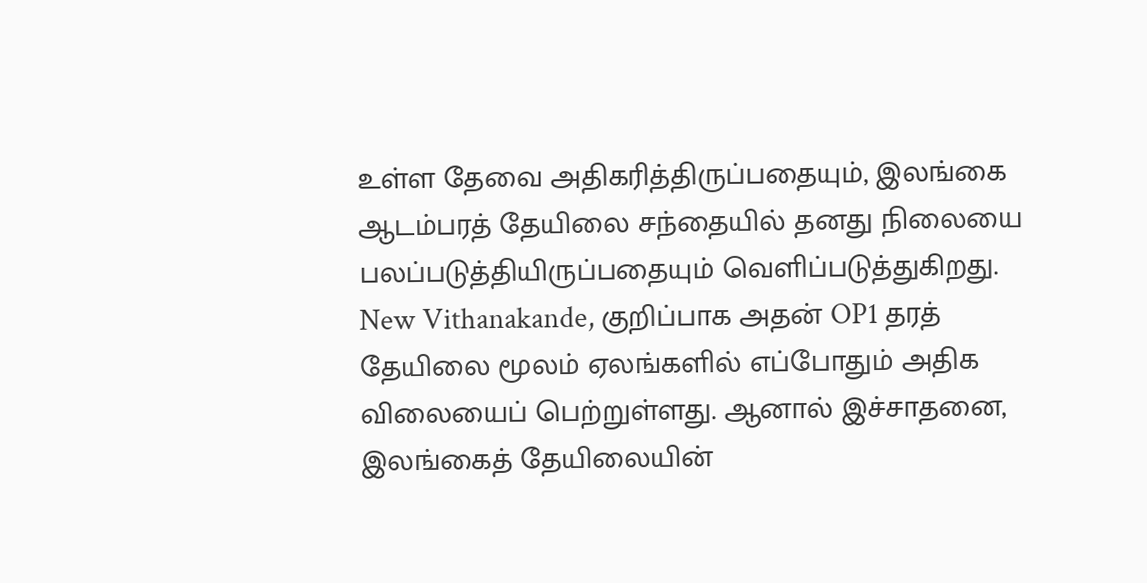உள்ள தேவை அதிகரித்திருப்பதையும், இலங்கை ஆடம்பரத் தேயிலை சந்தையில் தனது நிலையை பலப்படுத்தியிருப்பதையும் வெளிப்படுத்துகிறது.
New Vithanakande, குறிப்பாக அதன் OP1 தரத் தேயிலை மூலம் ஏலங்களில் எப்போதும் அதிக விலையைப் பெற்றுள்ளது. ஆனால் இச்சாதனை, இலங்கைத் தேயிலையின்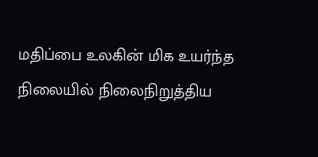மதிப்பை உலகின் மிக உயர்ந்த நிலையில் நிலைநிறுத்திய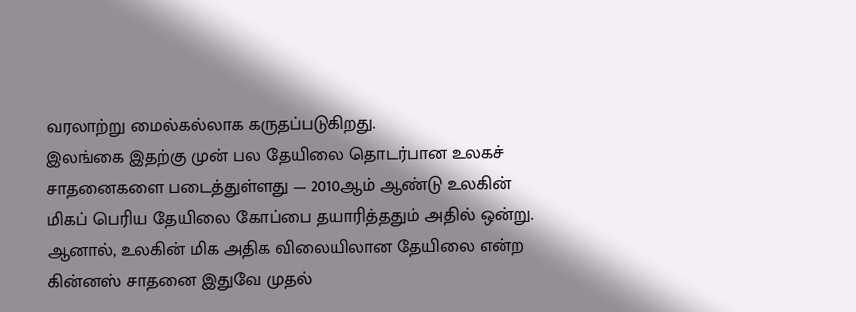வரலாற்று மைல்கல்லாக கருதப்படுகிறது.
இலங்கை இதற்கு முன் பல தேயிலை தொடர்பான உலகச் சாதனைகளை படைத்துள்ளது — 2010ஆம் ஆண்டு உலகின் மிகப் பெரிய தேயிலை கோப்பை தயாரித்ததும் அதில் ஒன்று. ஆனால், உலகின் மிக அதிக விலையிலான தேயிலை என்ற கின்னஸ் சாதனை இதுவே முதல்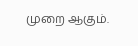முறை ஆகும்.